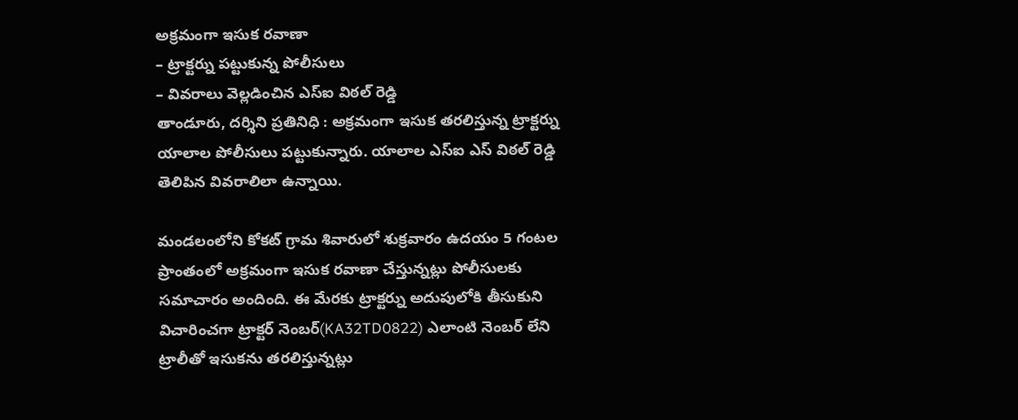అక్రమంగా ఇసుక రవాణా
– ట్రాక్టర్ను పట్టుకున్న పోలీసులు
– వివరాలు వెల్లడించిన ఎస్ఐ విఠల్ రెడ్డి
తాండూరు, దర్శిని ప్రతినిధి : అక్రమంగా ఇసుక తరలిస్తున్న ట్రాక్టర్ను యాలాల పోలీసులు పట్టుకున్నారు. యాలాల ఎస్ఐ ఎస్ విఠల్ రెడ్డి తెలిపిన వివరాలిలా ఉన్నాయి.

మండలంలోని కోకట్ గ్రామ శివారులో శుక్రవారం ఉదయం 5 గంటల ప్రాంతంలో అక్రమంగా ఇసుక రవాణా చేస్తున్నట్లు పోలీసులకు సమాచారం అందింది. ఈ మేరకు ట్రాక్టర్ను అదుపులోకి తీసుకుని విచారించగా ట్రాక్టర్ నెంబర్(KA32TD0822) ఎలాంటి నెంబర్ లేని ట్రాలీతో ఇసుకను తరలిస్తున్నట్లు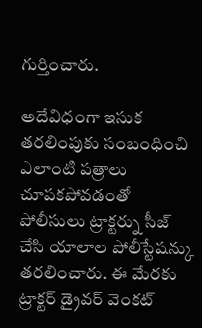గుర్తించారు.

అదేవిధంగా ఇసుక తరలింపుకు సంబంధించి ఎలాంటి పత్రాలు చూపకపోవడంతో పోలీసులు ట్రాక్టర్ను సీజ్ చేసి యాలాల పోలీస్టేషన్కు తరలించారు. ఈ మేరకు ట్రాక్టర్ డ్రైవర్ వెంకట్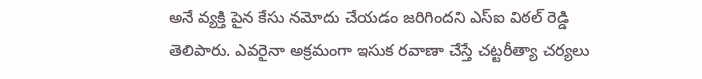అనే వ్యక్తి పైన కేసు నమోదు చేయడం జరిగిందని ఎస్ఐ విఠల్ రెడ్డి తెలిపారు. ఎవరైనా అక్రమంగా ఇసుక రవాణా చేస్తే చట్టరీత్యా చర్యలు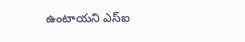ఉంటాయని ఎస్ఐ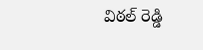విఠల్ రెడ్డి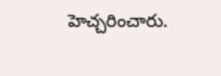హెచ్చరించారు.